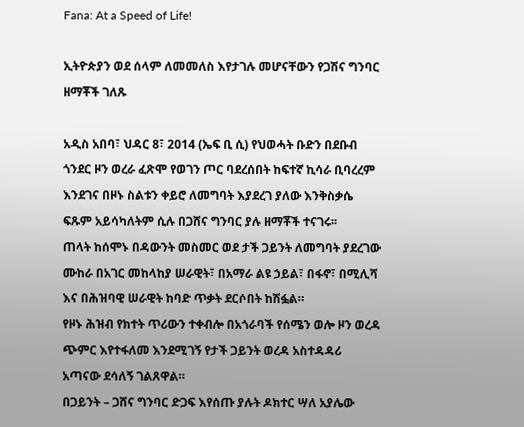Fana: At a Speed of Life!

ኢትዮጵያን ወደ ሰላም ለመመለስ እየታገሉ መሆናቸውን የጋሽና ግንባር ዘማቾች ገለጹ

አዲስ አበባ፣ ህዳር 8፣ 2014 (ኤፍ ቢ ሲ) የህወሓት ቡድን በደቡብ ጎንደር ዞን ወረራ ፈጽሞ የወገን ጦር ባደረሰበት ከፍተኛ ኪሳራ ቢባረረም እንደገና በዞኑ ስልቱን ቀይሮ ለመግባት እያደረገ ያለው እንቅስቃሴ ፍጹም አይሳካለትም ሲሉ በጋሸና ግንባር ያሉ ዘማቾች ተናገሩ፡፡
ጠላት ከሰሞኑ በዳውንት መስመር ወደ ታች ጋይንት ለመግባት ያደረገው ሙከራ በአገር መከላከያ ሠራዊት፣ በአማራ ልዩ ኃይል፣ በፋኖ፣ በሚሊሻ እና በሕዝባዊ ሠራዊት ከባድ ጥቃት ደርሶበት ከሽፏል።
የዞኑ ሕዝብ የክተት ጥሪውን ተቀብሎ በአጎራባች የሰሜን ወሎ ዞን ወረዳ ጭምር እየተፋለመ እንደሚገኝ የታች ጋይንት ወረዳ አስተዳዳሪ አጣናው ደሳለኝ ገልጸዋል።
በጋይንት – ጋሸና ግንባር ድጋፍ እየሰጡ ያሉት ዶክተር ሣለ አያሌው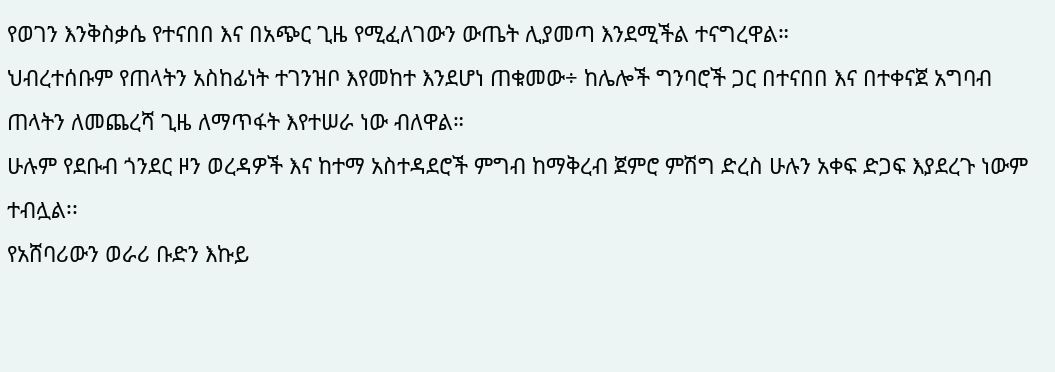የወገን እንቅስቃሴ የተናበበ እና በአጭር ጊዜ የሚፈለገውን ውጤት ሊያመጣ እንደሚችል ተናግረዋል።
ህብረተሰቡም የጠላትን አስከፊነት ተገንዝቦ እየመከተ እንደሆነ ጠቁመው÷ ከሌሎች ግንባሮች ጋር በተናበበ እና በተቀናጀ አግባብ ጠላትን ለመጨረሻ ጊዜ ለማጥፋት እየተሠራ ነው ብለዋል።
ሁሉም የደቡብ ጎንደር ዞን ወረዳዎች እና ከተማ አስተዳደሮች ምግብ ከማቅረብ ጀምሮ ምሽግ ድረስ ሁሉን አቀፍ ድጋፍ እያደረጉ ነውም ተብሏል፡፡
የአሸባሪውን ወራሪ ቡድን እኩይ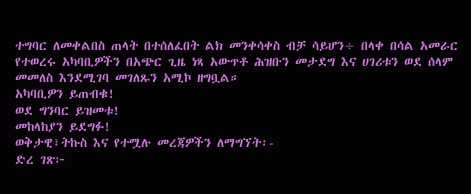ተግባር ለመቀልበስ ጠላት በተሰለፈበት ልክ መንቀሳቀስ ብቻ ሳይሆን÷ በላቀ በሳል አመራር የተወረሩ አካባቢዎችን በአጭር ጊዜ ነጻ አውጥቶ ሕዝቡን መታደግ እና ሀገሪቱን ወደ ሰላም መመለስ እንደሚገባ መገለጹን አሚኮ ዘግቧል።
አካባቢዎን ይጠብቁ!
ወደ ግንባር ይዝመቱ!
መከላከያን ይደግፉ!
ወቅታዊ፣ትኩስ እና የተሟሉ መረጃዎችን ለማግኘት፡-
ድረ ገጽ፦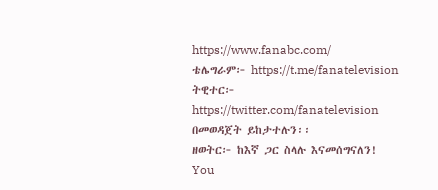https://www.fanabc.com/
ቴሌግራም፦ https://t.me/fanatelevision
ትዊተር፦ https://twitter.com/fanatelevision በመወዳጀት ይከታተሉን፡፡
ዘወትር፦ ከእኛ ጋር ስላሉ እናመሰግናለን!
You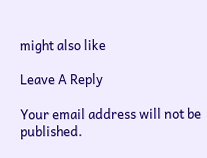might also like

Leave A Reply

Your email address will not be published.